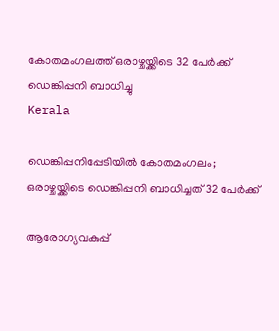കോതമംഗലത്ത് ഒരാഴ്ചയ്ക്കിടെ 32 പേർക്ക് ഡെങ്കിപ്പനി ബാധിച്ചു
Kerala

ഡെങ്കിപ്പനിപ്പേടിയിൽ കോതമംഗലം; ഒരാഴ്ചയ്ക്കിടെ ഡെങ്കിപ്പനി ബാധിച്ചത് 32 പേർക്ക്

ആരോഗ്യവകുപ്പ്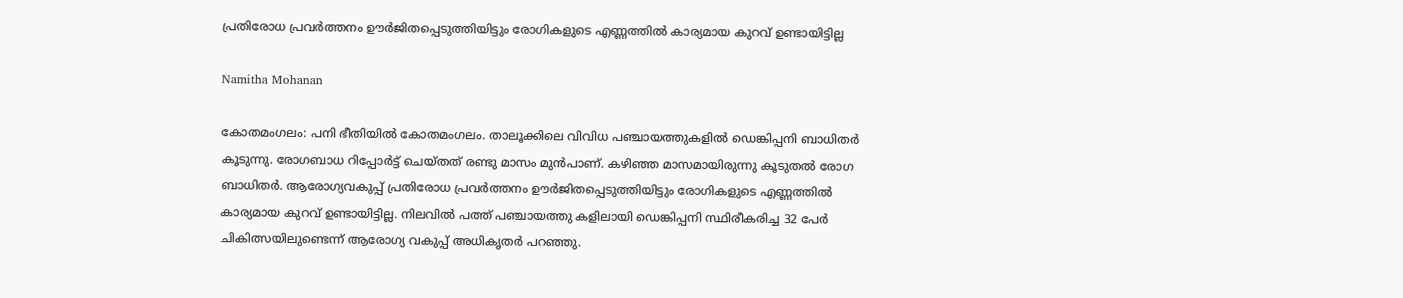പ്രതിരോധ പ്രവർത്തനം ഊർജിതപ്പെടുത്തിയിട്ടും രോഗികളുടെ എണ്ണത്തിൽ കാര്യമായ കുറവ് ഉണ്ടായിട്ടില്ല

Namitha Mohanan

കോതമംഗലം: പനി ഭീതിയിൽ കോതമംഗലം. താലൂക്കിലെ വിവിധ പഞ്ചായത്തുകളിൽ ഡെങ്കിപ്പനി ബാധിതർ കൂടുന്നു. രോഗബാധ റിപ്പോർട്ട് ചെയ്തത് രണ്ടു മാസം മുൻപാണ്. കഴിഞ്ഞ മാസമായിരുന്നു കൂടുതൽ രോഗ ബാധിതർ. ആരോഗ്യവകുപ്പ് പ്രതിരോധ പ്രവർത്തനം ഊർജിതപ്പെടുത്തിയിട്ടും രോഗികളുടെ എണ്ണത്തിൽ കാര്യമായ കുറവ് ഉണ്ടായിട്ടില്ല. നിലവിൽ പത്ത് പഞ്ചായത്തു കളിലായി ഡെങ്കിപ്പനി സ്ഥിരീകരിച്ച 32 പേർ ചികിത്സയിലുണ്ടെന്ന് ആരോഗ്യ വകുപ്പ് അധികൃതർ പറഞ്ഞു.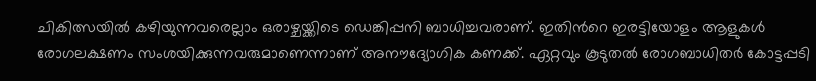ചികിത്സയിൽ കഴിയുന്നവരെല്ലാം ഒരാഴ്ചയ്ക്കിടെ ഡെങ്കിപ്പനി ബാധിച്ചവരാണ്. ഇതിന്‍റെ ഇരട്ടിയോളം ആളുകൾ രോഗലക്ഷണം സംശയിക്കുന്നവരുമാണെന്നാണ് അനൗദ്യോഗിക കണക്ക്. ഏറ്റവും കൂടുതൽ രോഗബാധിതർ കോട്ടപ്പടി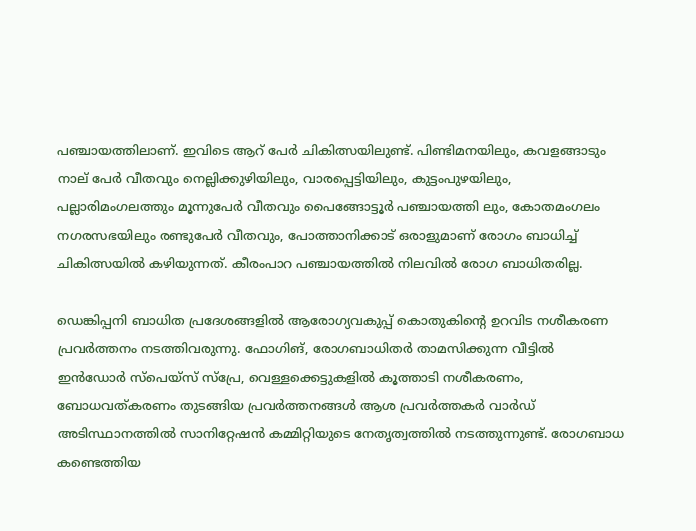പഞ്ചായത്തിലാണ്. ഇവിടെ ആറ് പേർ ചികിത്സയിലുണ്ട്. പിണ്ടിമനയിലും, കവളങ്ങാടും നാല് പേർ വീതവും നെല്ലിക്കുഴിയിലും, വാരപ്പെട്ടിയിലും, കുട്ടംപുഴയിലും, പല്ലാരിമംഗലത്തും മൂന്നുപേർ വീതവും പൈങ്ങോട്ടൂർ പഞ്ചായത്തി ലും, കോതമംഗലം നഗരസഭയിലും രണ്ടുപേർ വീതവും, പോത്താനിക്കാട് ഒരാളുമാണ് രോഗം ബാധിച്ച് ചികിത്സയിൽ കഴിയുന്നത്. കീരംപാറ പഞ്ചായത്തിൽ നിലവിൽ രോഗ ബാധിതരില്ല.

ഡെങ്കിപ്പനി ബാധിത പ്രദേശങ്ങളിൽ ആരോഗ്യവകുപ്പ് കൊതുകിന്‍റെ ഉറവിട നശീകരണ പ്രവർത്തനം നടത്തിവരുന്നു. ഫോഗിങ്, രോഗബാധിതർ താമസിക്കുന്ന വീട്ടിൽ ഇൻഡോർ സ്പെയ്‌സ് സ്പ്രേ, വെള്ളക്കെട്ടുകളിൽ കൂത്താടി നശീകരണം, ബോധവത്കരണം തുടങ്ങിയ പ്രവർത്തനങ്ങൾ ആശ പ്രവർത്തകർ വാർഡ് അടിസ്ഥാനത്തിൽ സാനിറ്റേഷൻ കമ്മിറ്റിയുടെ നേതൃത്വത്തിൽ നടത്തുന്നുണ്ട്. രോഗബാധ കണ്ടെത്തിയ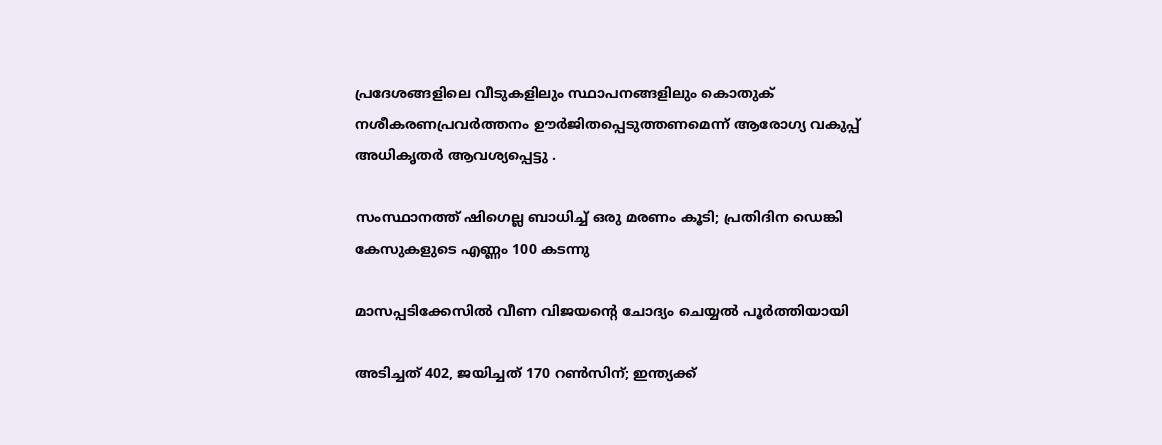പ്രദേശങ്ങളിലെ വീടുകളിലും സ്ഥാപനങ്ങളിലും കൊതുക് നശീകരണപ്രവർത്തനം ഊർജിതപ്പെടുത്തണമെന്ന് ആരോഗ്യ വകുപ്പ് അധികൃതർ ആവശ്യപ്പെട്ടു .

സംസ്ഥാനത്ത് ഷിഗെല്ല ബാധിച്ച് ഒരു മരണം കൂടി; പ്രതിദിന ഡെങ്കി കേസുകളുടെ എണ്ണം 100 കടന്നു

മാസപ്പടിക്കേസിൽ വീണ വിജയന്‍റെ ചോദ്യം ചെയ്യൽ പൂർത്തിയായി

അടിച്ചത് 402, ജയിച്ചത് 170 റൺസിന്; ഇന്ത്യക്ക്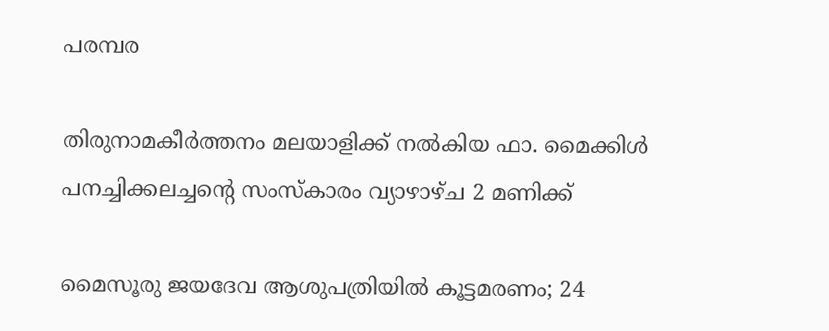പരമ്പര

തിരുനാമകീര്‍ത്തനം മലയാളിക്ക് നൽകിയ ഫാ. മൈക്കിള്‍ പനച്ചിക്കലച്ചന്‍റെ സംസ്‌കാരം വ്യാഴാഴ്ച 2 മണിക്ക്

മൈസൂരു ജയദേവ ആശുപത്രിയിൽ കൂട്ടമരണം; 24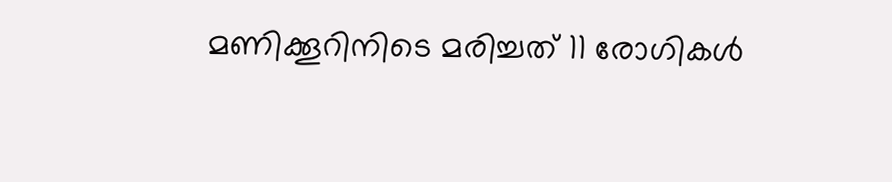മണിക്കൂറിനിടെ മരിച്ചത് 11 രോഗികൾ